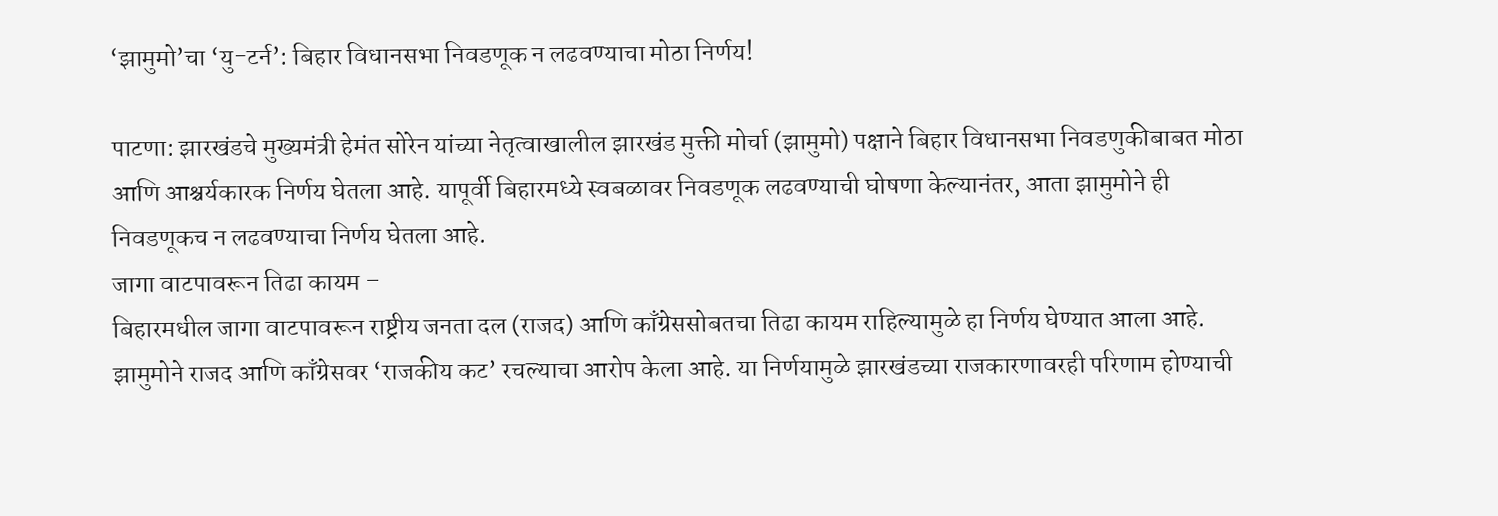‘झामुमो’चा ‘यु-टर्न’: बिहार विधानसभा निवडणूक न लढवण्याचा मोठा निर्णय!

पाटणा: झारखंडचे मुख्यमंत्री हेमंत सोरेन यांच्या नेतृत्वाखालील झारखंड मुक्ती मोर्चा (झामुमो) पक्षाने बिहार विधानसभा निवडणुकीबाबत मोठा आणि आश्चर्यकारक निर्णय घेतला आहे. यापूर्वी बिहारमध्ये स्वबळावर निवडणूक लढवण्याची घोषणा केल्यानंतर, आता झामुमोने ही निवडणूकच न लढवण्याचा निर्णय घेतला आहे.
जागा वाटपावरून तिढा कायम –
बिहारमधील जागा वाटपावरून राष्ट्रीय जनता दल (राजद) आणि काँग्रेससोबतचा तिढा कायम राहिल्यामुळे हा निर्णय घेण्यात आला आहे. झामुमोने राजद आणि काँग्रेसवर ‘राजकीय कट’ रचल्याचा आरोप केला आहे. या निर्णयामुळे झारखंडच्या राजकारणावरही परिणाम होण्याची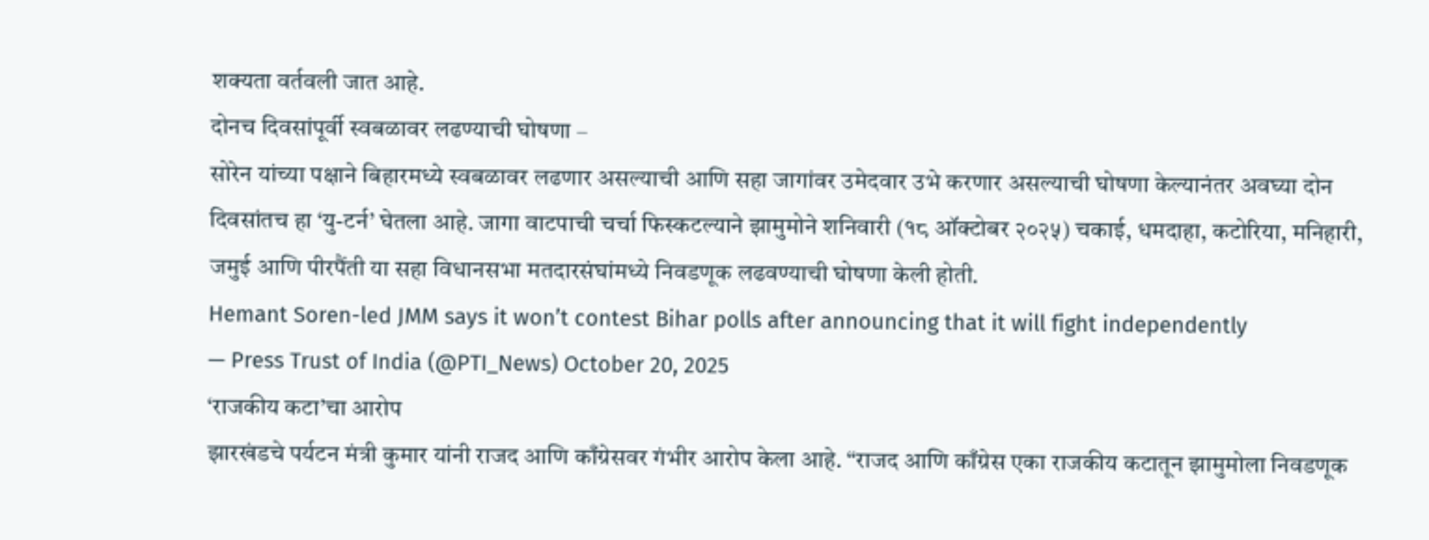शक्यता वर्तवली जात आहे.
दोनच दिवसांपूर्वी स्वबळावर लढण्याची घोषणा –
सोरेन यांच्या पक्षाने बिहारमध्ये स्वबळावर लढणार असल्याची आणि सहा जागांवर उमेदवार उभे करणार असल्याची घोषणा केल्यानंतर अवघ्या दोन दिवसांतच हा ‘यु-टर्न’ घेतला आहे. जागा वाटपाची चर्चा फिस्कटल्याने झामुमोने शनिवारी (१८ ऑक्टोबर २०२५) चकाई, धमदाहा, कटोरिया, मनिहारी, जमुई आणि पीरपैंती या सहा विधानसभा मतदारसंघांमध्ये निवडणूक लढवण्याची घोषणा केली होती.
Hemant Soren-led JMM says it won’t contest Bihar polls after announcing that it will fight independently
— Press Trust of India (@PTI_News) October 20, 2025
‘राजकीय कटा’चा आरोप
झारखंडचे पर्यटन मंत्री कुमार यांनी राजद आणि काँग्रेसवर गंभीर आरोप केला आहे. “राजद आणि काँग्रेस एका राजकीय कटातून झामुमोला निवडणूक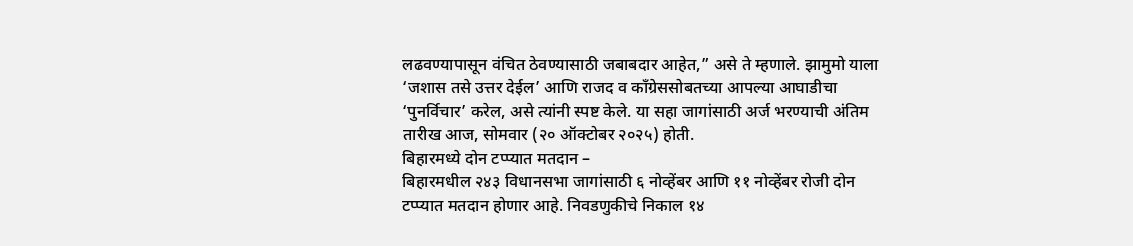लढवण्यापासून वंचित ठेवण्यासाठी जबाबदार आहेत,” असे ते म्हणाले. झामुमो याला ‘जशास तसे उत्तर देईल’ आणि राजद व काँग्रेससोबतच्या आपल्या आघाडीचा ‘पुनर्विचार’ करेल, असे त्यांनी स्पष्ट केले. या सहा जागांसाठी अर्ज भरण्याची अंतिम तारीख आज, सोमवार (२० ऑक्टोबर २०२५) होती.
बिहारमध्ये दोन टप्प्यात मतदान –
बिहारमधील २४३ विधानसभा जागांसाठी ६ नोव्हेंबर आणि ११ नोव्हेंबर रोजी दोन टप्प्यात मतदान होणार आहे. निवडणुकीचे निकाल १४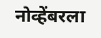नोव्हेंबरला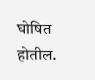घोषित होतील.